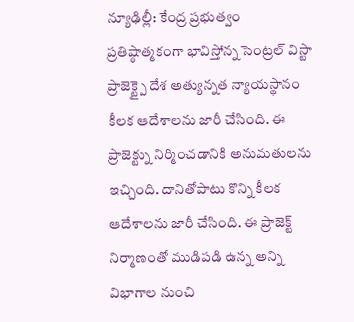న్యూఢిల్లీ: కేంద్ర ప్రభుత్వం ప్రతిష్ఠాత్మకంగా భావిస్తోన్న సెంట్రల్ విస్టా ప్రాజెక్ట్పై దేశ అత్యున్నత న్యాయస్థానం కీలక ఆదేశాలను జారీ చేసింది. ఈ ప్రాజెక్ట్ను నిర్మించడానికి అనుమతులను ఇచ్చింది. దానితోపాటు కొన్ని కీలక ఆదేశాలను జారీ చేసింది. ఈ ప్రాజెక్ట్ నిర్మాణంతో ముడిపడి ఉన్న అన్ని విభాగాల నుంచి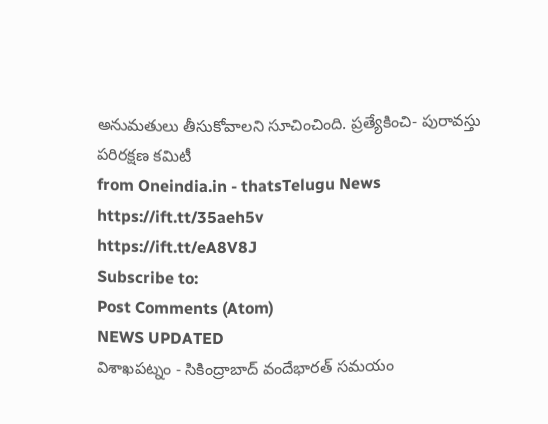అనుమతులు తీసుకోవాలని సూచించింది. ప్రత్యేకించి- పురావస్తు పరిరక్షణ కమిటీ
from Oneindia.in - thatsTelugu News https://ift.tt/35aeh5v
https://ift.tt/eA8V8J
Subscribe to:
Post Comments (Atom)
NEWS UPDATED
విశాఖపట్నం - సికింద్రాబాద్ వందేభారత్ సమయం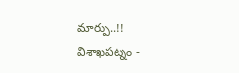మార్పు..!!
విశాఖపట్నం -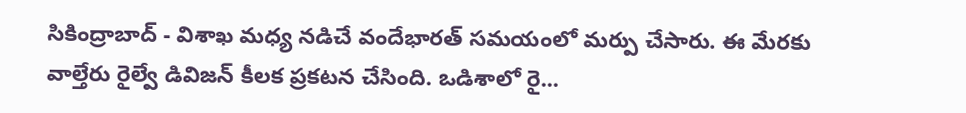సికింద్రాబాద్ - విశాఖ మధ్య నడిచే వందేభారత్ సమయంలో మర్పు చేసారు. ఈ మేరకు వాల్తేరు రైల్వే డివిజన్ కీలక ప్రకటన చేసింది. ఒడిశాలో రై...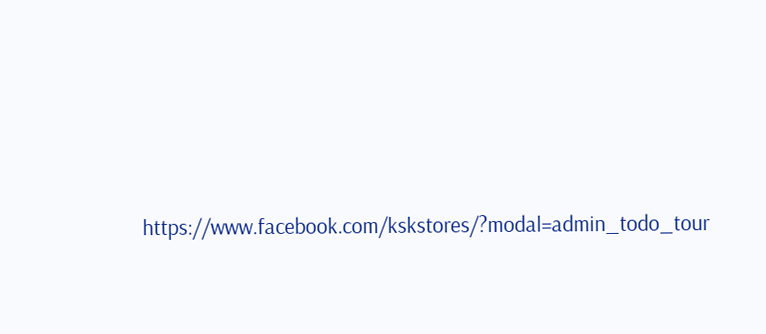https://www.facebook.com/kskstores/?modal=admin_todo_tour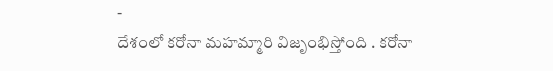-
దేశంలో కరోనా మహమ్మారి విజృంభిస్తోంది . కరోనా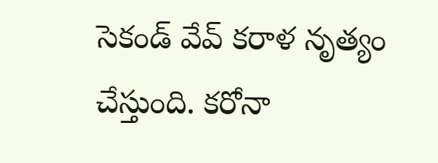సెకండ్ వేవ్ కరాళ నృత్యం చేస్తుంది. కరోనా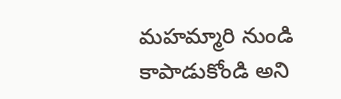మహమ్మారి నుండి కాపాడుకోండి అని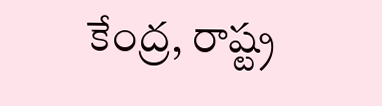కేంద్ర, రాష్ట్ర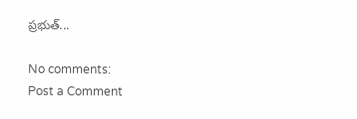ప్రభుత్...

No comments:
Post a Comment